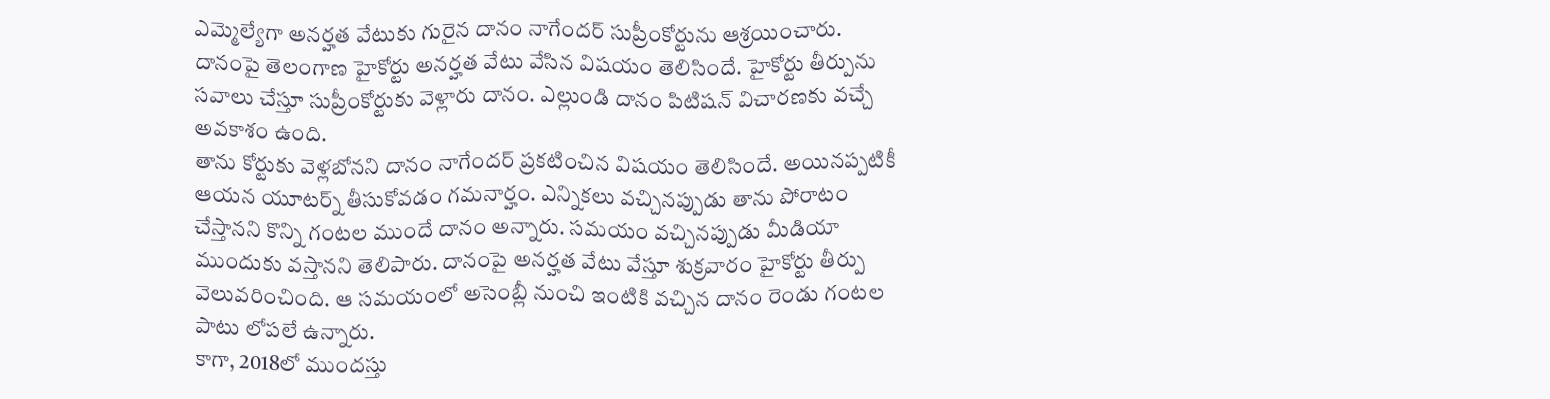ఎమ్మెల్యేగా అనర్హత వేటుకు గురైన దానం నాగేందర్ సుప్రీంకోర్టును ఆశ్రయించారు. దానంపై తెలంగాణ హైకోర్టు అనర్హత వేటు వేసిన విషయం తెలిసిందే. హైకోర్టు తీర్పును సవాలు చేస్తూ సుప్రీంకోర్టుకు వెళ్లారు దానం. ఎల్లుండి దానం పిటిషన్ విచారణకు వచ్చే అవకాశం ఉంది.
తాను కోర్టుకు వెళ్లబోనని దానం నాగేందర్ ప్రకటించిన విషయం తెలిసిందే. అయినప్పటికీ ఆయన యూటర్న్ తీసుకోవడం గమనార్హం. ఎన్నికలు వచ్చినప్పుడు తాను పోరాటం చేస్తానని కొన్ని గంటల ముందే దానం అన్నారు. సమయం వచ్చినప్పుడు మీడియా ముందుకు వస్తానని తెలిపారు. దానంపై అనర్హత వేటు వేస్తూ శుక్రవారం హైకోర్టు తీర్పు వెలువరించింది. ఆ సమయంలో అసెంబ్లీ నుంచి ఇంటికి వచ్చిన దానం రెండు గంటల పాటు లోపలే ఉన్నారు.
కాగా, 2018లో ముందస్తు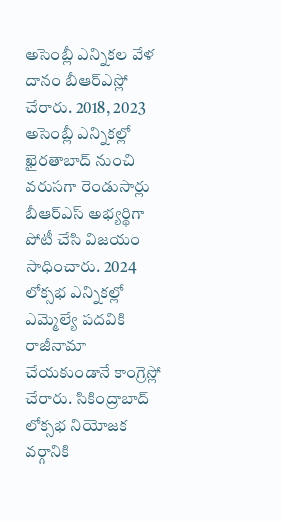అసెంబ్లీ ఎన్నికల వేళ దానం బీఆర్ఎస్లో చేరారు. 2018, 2023 అసెంబ్లీ ఎన్నికల్లో ఖైరతాబాద్ నుంచి వరుసగా రెండుసార్లు బీఆర్ఎస్ అభ్యర్థిగా పోటీ చేసి విజయం సాధించారు. 2024 లోక్సభ ఎన్నికల్లో ఎమ్మెల్యే పదవికి రాజీనామా చేయకుండానే కాంగ్రెస్లో చేరారు. సికింద్రాబాద్ లోక్సభ నియోజక వర్గానికి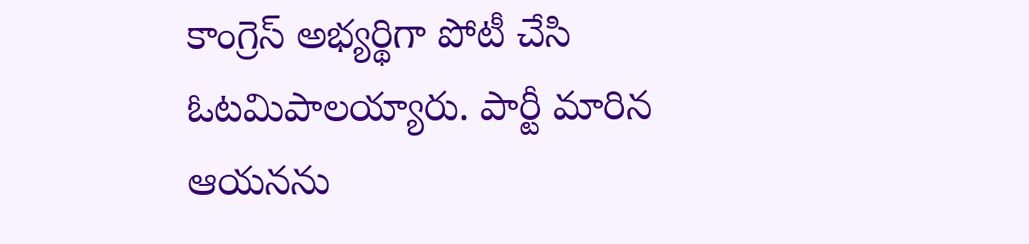కాంగ్రెస్ అభ్యర్థిగా పోటీ చేసి ఓటమిపాలయ్యారు. పార్టీ మారిన ఆయనను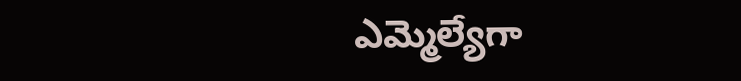ఎమ్మెల్యేగా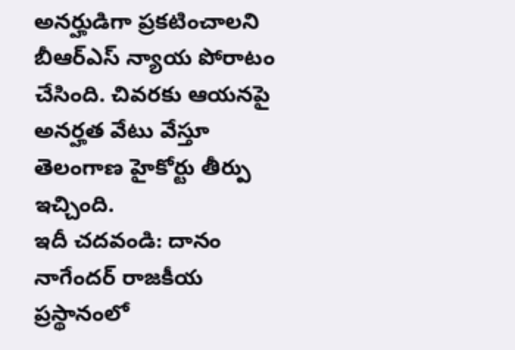అనర్హుడిగా ప్రకటించాలని బీఆర్ఎస్ న్యాయ పోరాటం చేసింది. చివరకు ఆయనపై అనర్హత వేటు వేస్తూ తెలంగాణ హైకోర్టు తీర్పు ఇచ్చింది.
ఇదీ చదవండి: దానం నాగేందర్ రాజకీయ ప్రస్థానంలో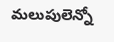మలుపులెన్నో